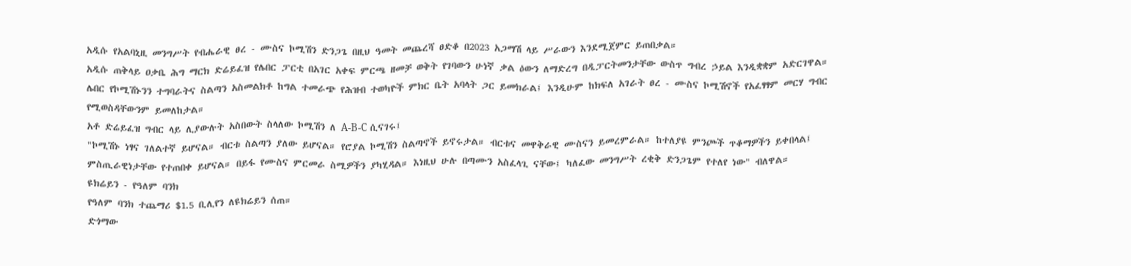አዲሱ የአልባኒዚ መንግሥት የብሔራዊ ፀረ - ሙስና ኮሚሽን ድንጋጌ በዚህ ዓመት መጨረሻ ፀድቆ በ2023 አጋማሽ ላይ ሥራውን እንደሚጀምር ይጠበቃል።
አዲሱ ጠቅላይ ዐቃቤ ሕግ ማርክ ድሬይፈዝ የሌበር ፓርቲ በአገር አቀፍ ምርጫ ዘመቻ ወቅት የገባውን ሁነኛ ቃል ዕውን ለማድረግ በዲፓርትመንታቸው ውስጥ ግብረ ኃይል እንዲቋቋም አድርገዋል።
ሌበር የኮሚሽኑንን ተግባራትና ስልጣን አስመልክቶ ከግል ተመራጭ የሕዝብ ተወካዮች ምክር ቤት አባላት ጋር ይመክራል፤ እንዲሁም ከክፍለ አገራት ፀረ - ሙስና ኮሚሽኖች የአፈፃፃም መርሃ ግብር የሚወስዳቸውንም ይመለከታል።
አቶ ድሬይፈዝ ግብር ላይ ሊያውሉት አስበውት ስላለው ኮሚሽን ለ A-B-C ሲናገሩ፤
"ኮሚሽኑ ነፃና ገለልተኛ ይሆናል። ብርቱ ስልጣን ያለው ይሆናል። የሮያል ኮሚሽን ስልጣኖች ይኖሩታል። ብርቱና መዋቅራዊ ሙስናን ይመረምራል። ከተለያዩ ምንጮች ጥቆማዎችን ይቀበላል፤ ምስጢራዊነታቸው የተጠበቀ ይሆናል። በይፋ የሙስና ምርመራ ስሚዎችን ያካሂዳል። እነዚህ ሁሉ በጣሙን አስፈላጊ ናቸው፤ ካለፈው መንግሥት ረቂቅ ድንጋጌም የተለየ ነው" ብለዋል።
ዩክሬይን - የዓለም ባንክ
የዓለም ባንክ ተጨማሪ $1.5 ቢሊየን ለዩክሬይን ሰጠ።
ድጎማው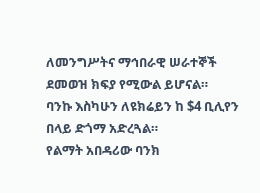ለመንግሥትና ማኅበራዊ ሠራተኞች ደመወዝ ክፍያ የሚውል ይሆናል።
ባንኩ እስካሁን ለዩክሬይን ከ $4 ቢሊየን በላይ ድጎማ አድረጓል።
የልማት አበዳሪው ባንክ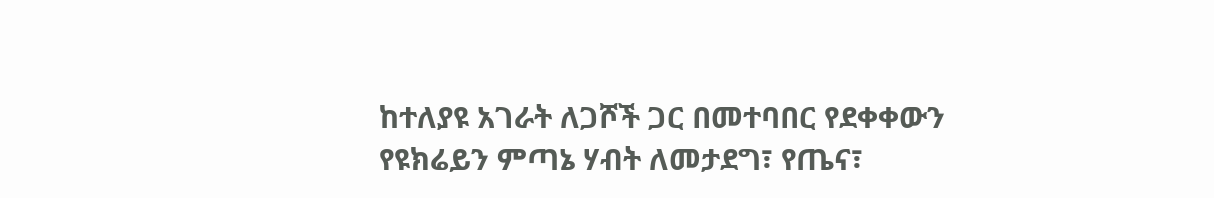ከተለያዩ አገራት ለጋሾች ጋር በመተባበር የደቀቀውን የዩክሬይን ምጣኔ ሃብት ለመታደግ፣ የጤና፣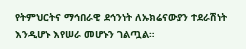የትምህርትና ማኅበራዊ ደኅንነት ለኡክሬናውያን ተደራሽነት እንዲሆኑ እየሠራ መሆኑን ገልጧል።